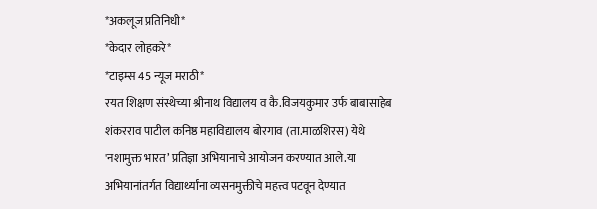*अकलूज प्रतिनिधी*
*केदार लोहकरे*
*टाइम्स 45 न्यूज मराठी*
रयत शिक्षण संस्थेच्या श्रीनाथ विद्यालय व कै.विजयकुमार उर्फ बाबासाहेब शंकरराव पाटील कनिष्ठ महाविद्यालय बोरगाव (ता.माळशिरस) येथे 'नशामुक्त भारत’ प्रतिज्ञा अभियानाचे आयोजन करण्यात आले.या अभियानांतर्गत विद्यार्थ्यांना व्यसनमुक्तीचे महत्त्व पटवून देण्यात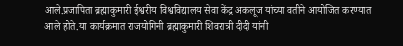आले.प्रजापिता ब्रह्माकुमारी ईश्वरीय विश्वविद्यालय सेवा केंद्र अकलूज यांच्या वतीने आयोजित करण्यात आले होते.या कार्यक्रमात राजयोगिनी ब्रह्माकुमारी शिवरात्री दीदी यांनी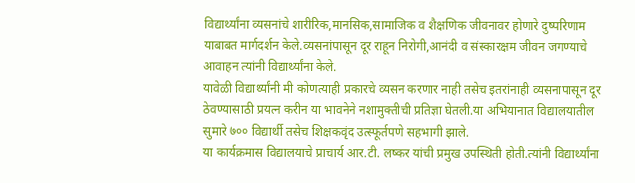विद्यार्थ्यांना व्यसनांचे शारीरिक,मानसिक,सामाजिक व शैक्षणिक जीवनावर होणारे दुष्परिणाम याबाबत मार्गदर्शन केले.व्यसनांपासून दूर राहून निरोगी,आनंदी व संस्कारक्षम जीवन जगण्याचे आवाहन त्यांनी विद्यार्थ्यांना केले.
यावेळी विद्यार्थ्यांनी मी कोणत्याही प्रकारचे व्यसन करणार नाही तसेच इतरांनाही व्यसनापासून दूर ठेवण्यासाठी प्रयत्न करीन या भावनेने नशामुक्तीची प्रतिज्ञा घेतली.या अभियानात विद्यालयातील सुमारे ७०० विद्यार्थी तसेच शिक्षकवृंद उत्स्फूर्तपणे सहभागी झाले.
या कार्यक्रमास विद्यालयाचे प्राचार्य आर.टी. लष्कर यांची प्रमुख उपस्थिती होती.त्यांनी विद्यार्थ्यांना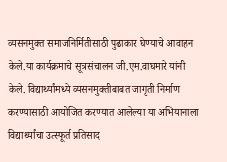व्यसनमुक्त समाजनिर्मितीसाठी पुढाकार घेण्याचे आवाहन केले.या कार्यक्रमाचे सूत्रसंचालन जी.एम.वाघमारे यांनी केले. विद्यार्थ्यांमध्ये व्यसनमुक्तीबाबत जागृती निर्माण करण्यासाठी आयोजित करण्यात आलेल्या या अभियानाला विद्यार्थ्यांचा उत्स्फूर्त प्रतिसाद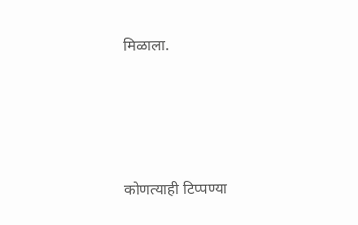मिळाला.





कोणत्याही टिप्पण्या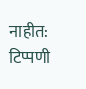नाहीत:
टिप्पणी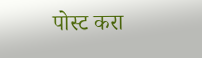पोस्ट करा